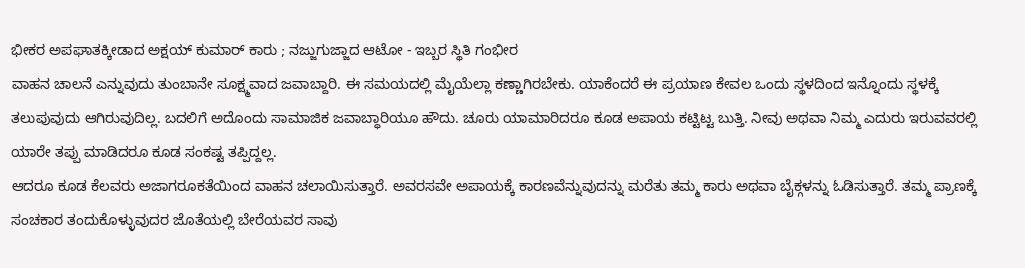ಭೀಕರ ಅಪಘಾತಕ್ಕೀಡಾದ ಅಕ್ಷಯ್ ಕುಮಾರ್ ಕಾರು ; ನಜ್ಜುಗುಜ್ಜಾದ ಆಟೋ - ಇಬ್ಬರ ಸ್ಥಿತಿ ಗಂಭೀರ
ವಾಹನ ಚಾಲನೆ ಎನ್ನುವುದು ತುಂಬಾನೇ ಸೂಕ್ಷ್ಮವಾದ ಜವಾಬ್ದಾರಿ. ಈ ಸಮಯದಲ್ಲಿ ಮೈಯೆಲ್ಲಾ ಕಣ್ಣಾಗಿರಬೇಕು. ಯಾಕೆಂದರೆ ಈ ಪ್ರಯಾಣ ಕೇವಲ ಒಂದು ಸ್ಥಳದಿಂದ ಇನ್ನೊಂದು ಸ್ಥಳಕ್ಕೆ ತಲುಪುವುದು ಆಗಿರುವುದಿಲ್ಲ. ಬದಲಿಗೆ ಅದೊಂದು ಸಾಮಾಜಿಕ ಜವಾಬ್ಧಾರಿಯೂ ಹೌದು. ಚೂರು ಯಾಮಾರಿದರೂ ಕೂಡ ಅಪಾಯ ಕಟ್ಟಿಟ್ಟ ಬುತ್ತಿ. ನೀವು ಅಥವಾ ನಿಮ್ಮ ಎದುರು ಇರುವವರಲ್ಲಿ ಯಾರೇ ತಪ್ಪು ಮಾಡಿದರೂ ಕೂಡ ಸಂಕಷ್ಟ ತಪ್ಪಿದ್ದಲ್ಲ.
ಆದರೂ ಕೂಡ ಕೆಲವರು ಅಜಾಗರೂಕತೆಯಿಂದ ವಾಹನ ಚಲಾಯಿಸುತ್ತಾರೆ. ಅವರಸವೇ ಅಪಾಯಕ್ಕೆ ಕಾರಣವೆನ್ನುವುದನ್ನು ಮರೆತು ತಮ್ಮ ಕಾರು ಅಥವಾ ಬೈಕ್ಗಳನ್ನು ಓಡಿಸುತ್ತಾರೆ. ತಮ್ಮ ಪ್ರಾಣಕ್ಕೆ ಸಂಚಕಾರ ತಂದುಕೊಳ್ಳುವುದರ ಜೊತೆಯಲ್ಲಿ ಬೇರೆಯವರ ಸಾವು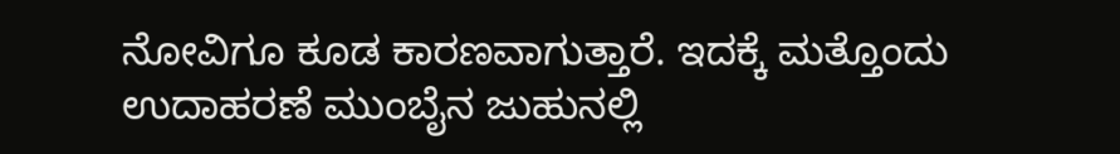ನೋವಿಗೂ ಕೂಡ ಕಾರಣವಾಗುತ್ತಾರೆ. ಇದಕ್ಕೆ ಮತ್ತೊಂದು ಉದಾಹರಣೆ ಮುಂಬೈನ ಜುಹುನಲ್ಲಿ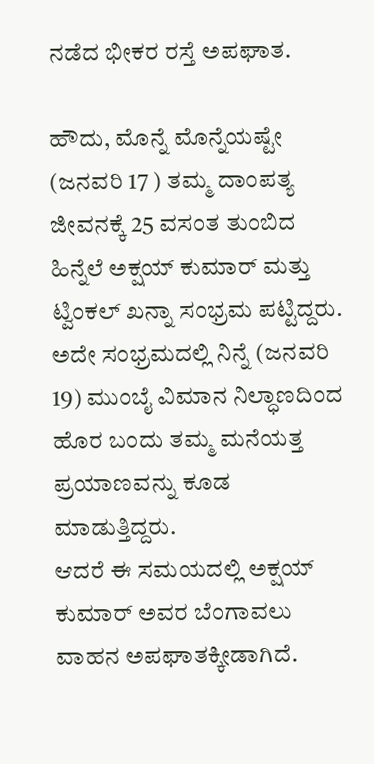ನಡೆದ ಭೀಕರ ರಸ್ತೆ ಅಪಘಾತ.

ಹೌದು, ಮೊನ್ನೆ ಮೊನ್ನೆಯಷ್ಟೇ (ಜನವರಿ 17 ) ತಮ್ಮ ದಾಂಪತ್ಯ ಜೀವನಕ್ಕೆ 25 ವಸಂತ ತುಂಬಿದ ಹಿನ್ನೆಲೆ ಅಕ್ಷಯ್ ಕುಮಾರ್ ಮತ್ತು ಟ್ವಿಂಕಲ್ ಖನ್ನಾ ಸಂಭ್ರಮ ಪಟ್ಟಿದ್ದರು. ಅದೇ ಸಂಭ್ರಮದಲ್ಲಿ ನಿನ್ನೆ (ಜನವರಿ 19) ಮುಂಬೈ ವಿಮಾನ ನಿಲ್ಧಾಣದಿಂದ ಹೊರ ಬಂದು ತಮ್ಮ ಮನೆಯತ್ತ ಪ್ರಯಾಣವನ್ನು ಕೂಡ ಮಾಡುತ್ತಿದ್ದರು.
ಆದರೆ ಈ ಸಮಯದಲ್ಲಿ ಅಕ್ಷಯ್ ಕುಮಾರ್ ಅವರ ಬೆಂಗಾವಲು ವಾಹನ ಅಪಘಾತಕ್ಕೀಡಾಗಿದೆ.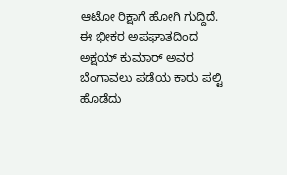ಆಟೋ ರಿಕ್ಷಾಗೆ ಹೋಗಿ ಗುದ್ದಿದೆ. ಈ ಭೀಕರ ಅಪಘಾತದಿಂದ ಅಕ್ಷಯ್ ಕುಮಾರ್ ಅವರ ಬೆಂಗಾವಲು ಪಡೆಯ ಕಾರು ಪಲ್ಟಿ ಹೊಡೆದು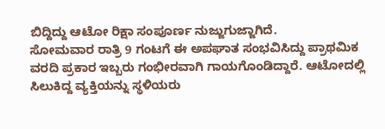ಬಿದ್ದಿದ್ದು ಆಟೋ ರಿಕ್ಷಾ ಸಂಪೂರ್ಣ ನುಜ್ಜುಗುಜ್ಜಾಗಿದೆ.
ಸೋಮವಾರ ರಾತ್ರಿ 9 ಗಂಟಗೆ ಈ ಅಪಘಾತ ಸಂಭವಿಸಿದ್ದು ಪ್ರಾಥಮಿಕ ವರದಿ ಪ್ರಕಾರ ಇಬ್ಬರು ಗಂಭೀರವಾಗಿ ಗಾಯಗೊಂಡಿದ್ದಾರೆ. ಆಟೋದಲ್ಲಿ ಸಿಲುಕಿದ್ದ ವ್ಯಕ್ತಿಯನ್ನು ಸ್ಥಳಿಯರು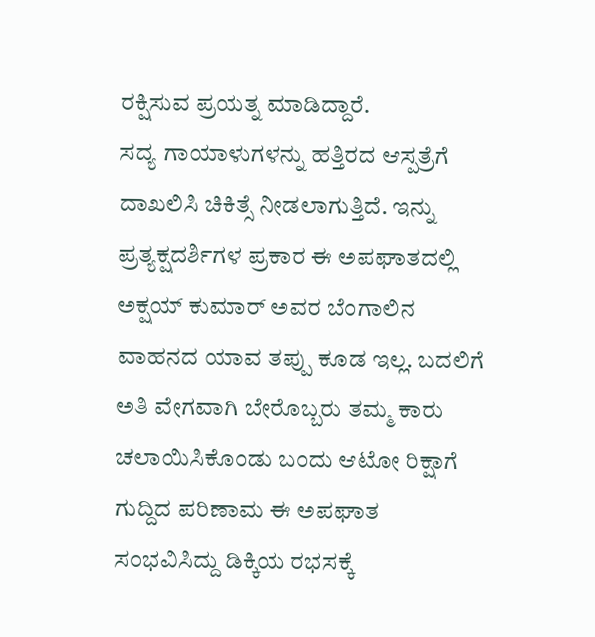ರಕ್ಷಿಸುವ ಪ್ರಯತ್ನ ಮಾಡಿದ್ದಾರೆ.
ಸದ್ಯ ಗಾಯಾಳುಗಳನ್ನು ಹತ್ತಿರದ ಆಸ್ಪತ್ರೆಗೆ ದಾಖಲಿಸಿ ಚಿಕಿತ್ಸೆ ನೀಡಲಾಗುತ್ತಿದೆ. ಇನ್ನು ಪ್ರತ್ಯಕ್ಷದರ್ಶಿಗಳ ಪ್ರಕಾರ ಈ ಅಪಘಾತದಲ್ಲಿ ಅಕ್ಷಯ್ ಕುಮಾರ್ ಅವರ ಬೆಂಗಾಲಿನ ವಾಹನದ ಯಾವ ತಪ್ಪು ಕೂಡ ಇಲ್ಲ. ಬದಲಿಗೆ ಅತಿ ವೇಗವಾಗಿ ಬೇರೊಬ್ಬರು ತಮ್ಮ ಕಾರು ಚಲಾಯಿಸಿಕೊಂಡು ಬಂದು ಆಟೋ ರಿಕ್ಷಾಗೆ ಗುದ್ದಿದ ಪರಿಣಾಮ ಈ ಅಪಘಾತ ಸಂಭವಿಸಿದ್ದು ಡಿಕ್ಕಿಯ ರಭಸಕ್ಕೆ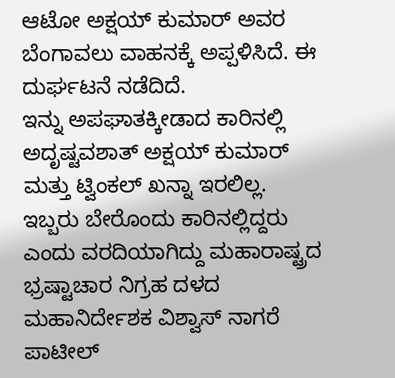ಆಟೋ ಅಕ್ಷಯ್ ಕುಮಾರ್ ಅವರ ಬೆಂಗಾವಲು ವಾಹನಕ್ಕೆ ಅಪ್ಪಳಿಸಿದೆ. ಈ ದುರ್ಘಟನೆ ನಡೆದಿದೆ.
ಇನ್ನು ಅಪಘಾತಕ್ಕೀಡಾದ ಕಾರಿನಲ್ಲಿ ಅದೃಷ್ಟವಶಾತ್ ಅಕ್ಷಯ್ ಕುಮಾರ್ ಮತ್ತು ಟ್ವಿಂಕಲ್ ಖನ್ನಾ ಇರಲಿಲ್ಲ. ಇಬ್ಬರು ಬೇರೊಂದು ಕಾರಿನಲ್ಲಿದ್ದರು ಎಂದು ವರದಿಯಾಗಿದ್ದು ಮಹಾರಾಷ್ಟ್ರದ ಭ್ರಷ್ಟಾಚಾರ ನಿಗ್ರಹ ದಳದ ಮಹಾನಿರ್ದೇಶಕ ವಿಶ್ವಾಸ್ ನಾಗರೆ ಪಾಟೀಲ್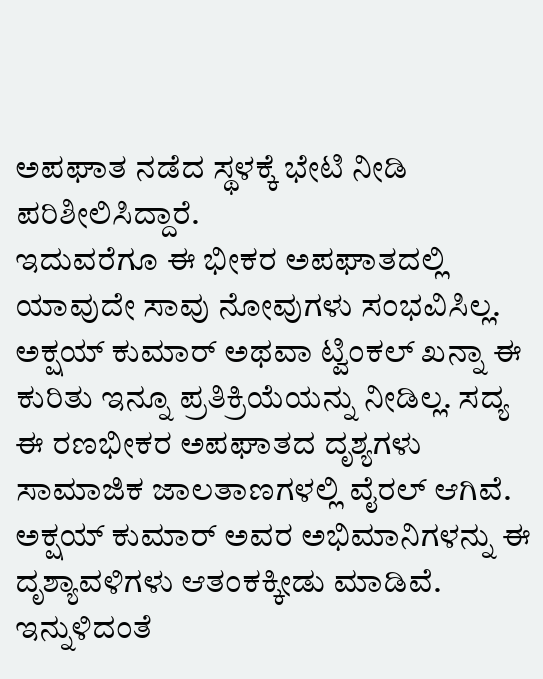ಅಪಘಾತ ನಡೆದ ಸ್ಥಳಕ್ಕೆ ಭೇಟಿ ನೀಡಿ ಪರಿಶೀಲಿಸಿದ್ದಾರೆ.
ಇದುವರೆಗೂ ಈ ಭೀಕರ ಅಪಘಾತದಲ್ಲಿ ಯಾವುದೇ ಸಾವು ನೋವುಗಳು ಸಂಭವಿಸಿಲ್ಲ. ಅಕ್ಷಯ್ ಕುಮಾರ್ ಅಥವಾ ಟ್ವಿಂಕಲ್ ಖನ್ನಾ ಈ ಕುರಿತು ಇನ್ನೂ ಪ್ರತಿಕ್ರಿಯೆಯನ್ನು ನೀಡಿಲ್ಲ. ಸದ್ಯ ಈ ರಣಭೀಕರ ಅಪಘಾತದ ದೃಶ್ಯಗಳು ಸಾಮಾಜಿಕ ಜಾಲತಾಣಗಳಲ್ಲಿ ವೈರಲ್ ಆಗಿವೆ. ಅಕ್ಷಯ್ ಕುಮಾರ್ ಅವರ ಅಭಿಮಾನಿಗಳನ್ನು ಈ ದೃಶ್ಯಾವಳಿಗಳು ಆತಂಕಕ್ಕೀಡು ಮಾಡಿವೆ.
ಇನ್ನುಳಿದಂತೆ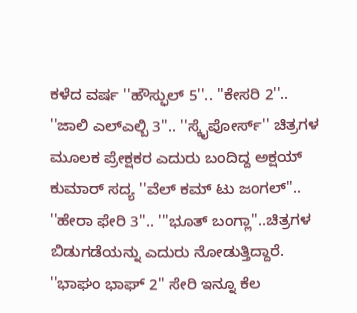ಕಳೆದ ವರ್ಷ ''ಹೌಸ್ಫುಲ್ 5''.. ''ಕೇಸರಿ 2''.. ''ಜಾಲಿ ಎಲ್ಎಲ್ಬಿ 3''.. ''ಸ್ಕೈಪೋರ್ಸ್'' ಚಿತ್ರಗಳ ಮೂಲಕ ಪ್ರೇಕ್ಷಕರ ಎದುರು ಬಂದಿದ್ದ ಅಕ್ಷಯ್ ಕುಮಾರ್ ಸದ್ಯ ''ವೆಲ್ ಕಮ್ ಟು ಜಂಗಲ್''.. ''ಹೇರಾ ಫೇರಿ 3''.. '''ಭೂತ್ ಬಂಗ್ಲಾ''..ಚಿತ್ರಗಳ ಬಿಡುಗಡೆಯನ್ನು ಎದುರು ನೋಡುತ್ತಿದ್ದಾರೆ. ''ಭಾಘಂ ಭಾಘ್ 2'' ಸೇರಿ ಇನ್ನೂ ಕೆಲ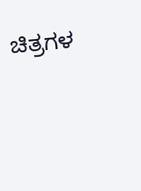ಚಿತ್ರಗಳ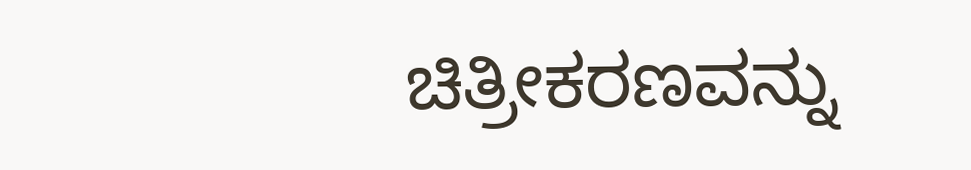ಚಿತ್ರೀಕರಣವನ್ನು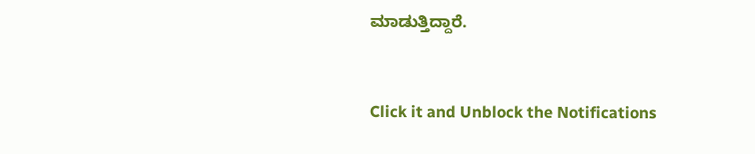ಮಾಡುತ್ತಿದ್ದಾರೆ.


Click it and Unblock the Notifications